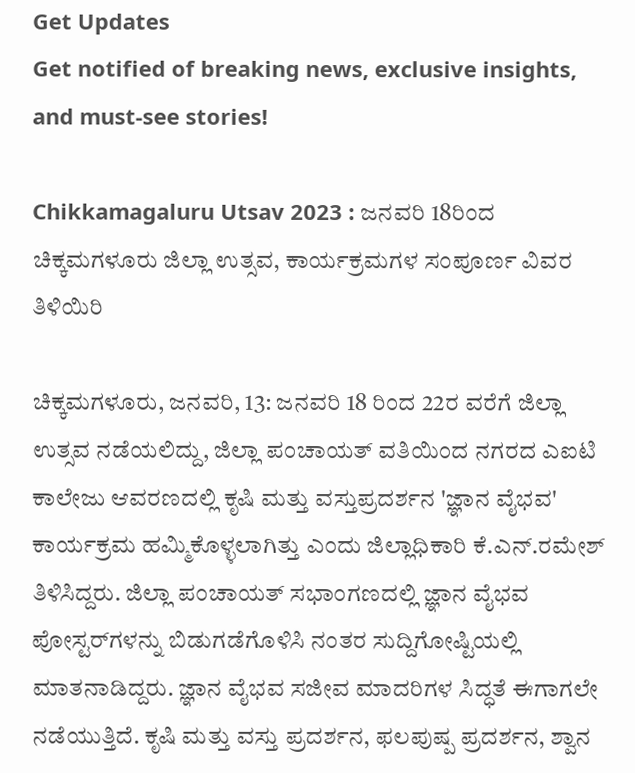Get Updates
Get notified of breaking news, exclusive insights, and must-see stories!

Chikkamagaluru Utsav 2023 : ಜನವರಿ 18ರಿಂದ ಚಿಕ್ಕಮಗಳೂರು ಜಿಲ್ಲಾ ಉತ್ಸವ, ಕಾರ್ಯಕ್ರಮಗಳ ಸಂಪೂರ್ಣ ವಿವರ ತಿಳಿಯಿರಿ

ಚಿಕ್ಕಮಗಳೂರು, ಜನವರಿ, 13: ಜನವರಿ 18 ರಿಂದ 22ರ ವರೆಗೆ ಜಿಲ್ಲಾ ಉತ್ಸವ ನಡೆಯಲಿದ್ದು, ಜಿಲ್ಲಾ ಪಂಚಾಯತ್ ವತಿಯಿಂದ ನಗರದ ಎಐಟಿ ಕಾಲೇಜು ಆವರಣದಲ್ಲಿ ಕೃಷಿ ಮತ್ತು ವಸ್ತುಪ್ರದರ್ಶನ 'ಜ್ಞಾನ ವೈಭವ' ಕಾರ್ಯಕ್ರಮ ಹಮ್ಮಿಕೊಳ್ಳಲಾಗಿತ್ತು ಎಂದು ಜಿಲ್ಲಾಧಿಕಾರಿ ಕೆ.ಎನ್.ರಮೇಶ್ ತಿಳಿಸಿದ್ದರು. ಜಿಲ್ಲಾ ಪಂಚಾಯತ್ ಸಭಾಂಗಣದಲ್ಲಿ ಜ್ಞಾನ ವೈಭವ ಪೋಸ್ಟರ್‌ಗಳನ್ನು ಬಿಡುಗಡೆಗೊಳಿಸಿ ನಂತರ ಸುದ್ದಿಗೋಷ್ಟಿಯಲ್ಲಿ ಮಾತನಾಡಿದ್ದರು. ಜ್ಞಾನ ವೈಭವ ಸಜೀವ ಮಾದರಿಗಳ ಸಿದ್ಧತೆ ಈಗಾಗಲೇ ನಡೆಯುತ್ತಿದೆ. ಕೃಷಿ ಮತ್ತು ವಸ್ತು ಪ್ರದರ್ಶನ, ಫಲಪುಷ್ಪ ಪ್ರದರ್ಶನ, ಶ್ವಾನ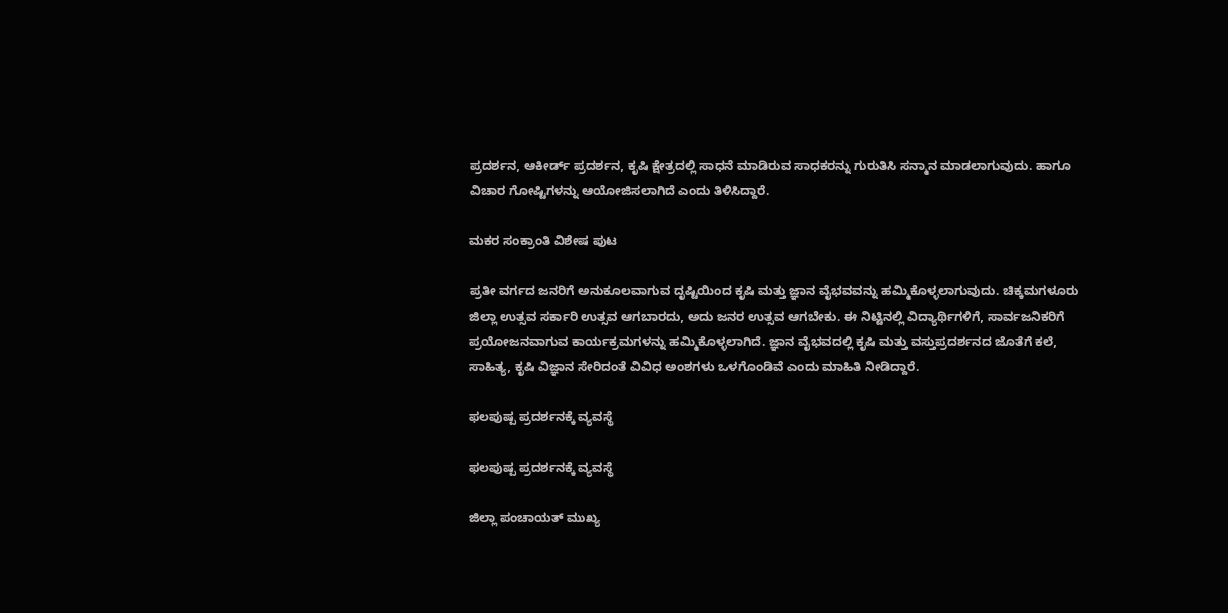ಪ್ರದರ್ಶನ, ಆಕೀರ್ಡ್ ಪ್ರದರ್ಶನ, ಕೃಷಿ ಕ್ಷೇತ್ರದಲ್ಲಿ ಸಾಧನೆ ಮಾಡಿರುವ ಸಾಧಕರನ್ನು ಗುರುತಿಸಿ ಸನ್ಮಾನ ಮಾಡಲಾಗುವುದು. ಹಾಗೂ ವಿಚಾರ ಗೋಷ್ಟಿಗಳನ್ನು ಆಯೋಜಿಸಲಾಗಿದೆ ಎಂದು ತಿಳಿಸಿದ್ದಾರೆ.

ಮಕರ ಸಂಕ್ರಾಂತಿ ವಿಶೇಷ ಪುಟ

ಪ್ರತೀ ವರ್ಗದ ಜನರಿಗೆ ಅನುಕೂಲವಾಗುವ ದೃಷ್ಟಿಯಿಂದ ಕೃಷಿ ಮತ್ತು ಜ್ಞಾನ ವೈಭವವನ್ನು ಹಮ್ಮಿಕೊಳ್ಳಲಾಗುವುದು. ಚಿಕ್ಕಮಗಳೂರು ಜಿಲ್ಲಾ ಉತ್ಸವ ಸರ್ಕಾರಿ ಉತ್ಸವ ಆಗಬಾರದು, ಅದು ಜನರ ಉತ್ಸವ ಆಗಬೇಕು. ಈ ನಿಟ್ಟಿನಲ್ಲಿ ವಿದ್ಯಾರ್ಥಿಗಳಿಗೆ, ಸಾರ್ವಜನಿಕರಿಗೆ ಪ್ರಯೋಜನವಾಗುವ ಕಾರ್ಯಕ್ರಮಗಳನ್ನು ಹಮ್ಮಿಕೊಳ್ಳಲಾಗಿದೆ. ಜ್ಞಾನ ವೈಭವದಲ್ಲಿ ಕೃಷಿ ಮತ್ತು ವಸ್ತುಪ್ರದರ್ಶನದ ಜೊತೆಗೆ ಕಲೆ, ಸಾಹಿತ್ಯ, ಕೃಷಿ ವಿಜ್ಞಾನ ಸೇರಿದಂತೆ ವಿವಿಧ ಅಂಶಗಳು ಒಳಗೊಂಡಿವೆ ಎಂದು ಮಾಹಿತಿ ನೀಡಿದ್ದಾರೆ.

ಫಲಪುಷ್ಪ ಪ್ರದರ್ಶನಕ್ಕೆ ವ್ಯವಸ್ಥೆ

ಫಲಪುಷ್ಪ ಪ್ರದರ್ಶನಕ್ಕೆ ವ್ಯವಸ್ಥೆ

ಜಿಲ್ಲಾ ಪಂಚಾಯತ್ ಮುಖ್ಯ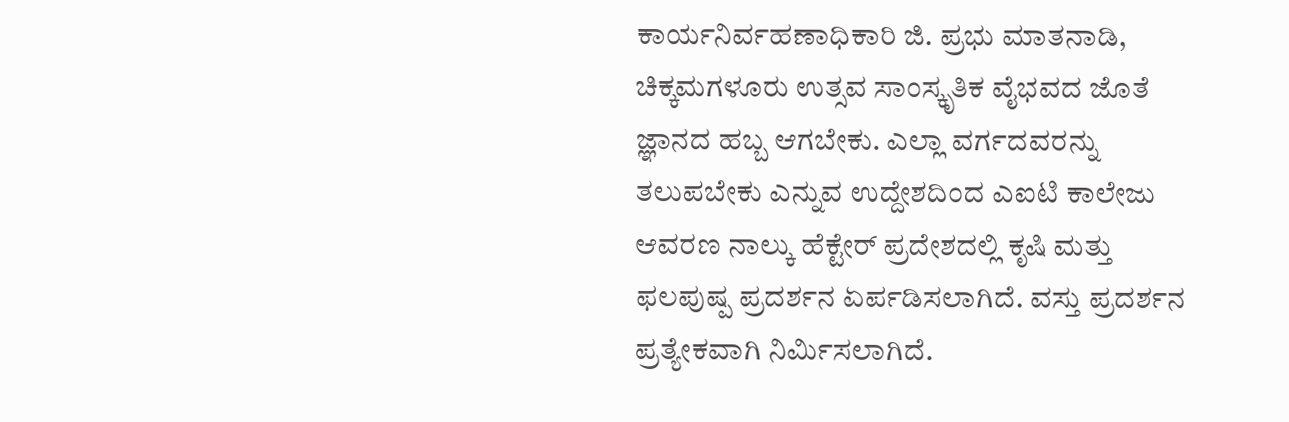ಕಾರ್ಯನಿರ್ವಹಣಾಧಿಕಾರಿ ಜಿ. ಪ್ರಭು ಮಾತನಾಡಿ, ಚಿಕ್ಕಮಗಳೂರು ಉತ್ಸವ ಸಾಂಸ್ಕೃತಿಕ ವೈಭವದ ಜೊತೆ ಜ್ಞಾನದ ಹಬ್ಬ ಆಗಬೇಕು. ಎಲ್ಲಾ ವರ್ಗದವರನ್ನು ತಲುಪಬೇಕು ಎನ್ನುವ ಉದ್ದೇಶದಿಂದ ಎಐಟಿ ಕಾಲೇಜು ಆವರಣ ನಾಲ್ಕು ಹೆಕ್ಟೇರ್‌ ಪ್ರದೇಶದಲ್ಲಿ ಕೃಷಿ ಮತ್ತು ಫಲಪುಷ್ಪ ಪ್ರದರ್ಶನ ಏರ್ಪಡಿಸಲಾಗಿದೆ. ವಸ್ತು ಪ್ರದರ್ಶನ ಪ್ರತ್ಯೇಕವಾಗಿ ನಿರ್ಮಿಸಲಾಗಿದೆ.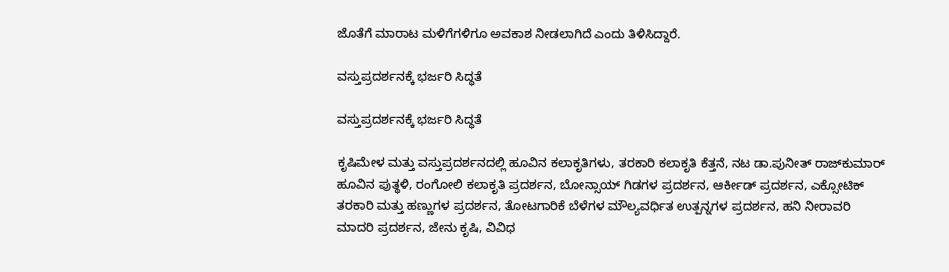ಜೊತೆಗೆ ಮಾರಾಟ ಮಳಿಗೆಗಳಿಗೂ ಅವಕಾಶ ನೀಡಲಾಗಿದೆ ಎಂದು ತಿಳಿಸಿದ್ದಾರೆ.

ವಸ್ತುಪ್ರದರ್ಶನಕ್ಕೆ ಭರ್ಜರಿ ಸಿದ್ಧತೆ

ವಸ್ತುಪ್ರದರ್ಶನಕ್ಕೆ ಭರ್ಜರಿ ಸಿದ್ಧತೆ

ಕೃಷಿಮೇಳ ಮತ್ತು ವಸ್ತುಪ್ರದರ್ಶನದಲ್ಲಿ ಹೂವಿನ ಕಲಾಕೃತಿಗಳು, ತರಕಾರಿ ಕಲಾಕೃತಿ ಕೆತ್ತನೆ, ನಟ ಡಾ.ಪುನೀತ್‌ ರಾಜ್‍ಕುಮಾರ್ ಹೂವಿನ ಪುತ್ಥಳಿ, ರಂಗೋಲಿ ಕಲಾಕೃತಿ ಪ್ರದರ್ಶನ, ಬೋನ್ಸಾಯ್ ಗಿಡಗಳ ಪ್ರದರ್ಶನ, ಆರ್ಕೀಡ್ ಪ್ರದರ್ಶನ, ಎಕ್ಸೋಟಿಕ್ ತರಕಾರಿ ಮತ್ತು ಹಣ್ಣುಗಳ ಪ್ರದರ್ಶನ, ತೋಟಗಾರಿಕೆ ಬೆಳೆಗಳ ಮೌಲ್ಯವರ್ಧಿತ ಉತ್ಪನ್ನಗಳ ಪ್ರದರ್ಶನ, ಹನಿ ನೀರಾವರಿ ಮಾದರಿ ಪ್ರದರ್ಶನ, ಜೇನು ಕೃಷಿ, ವಿವಿಧ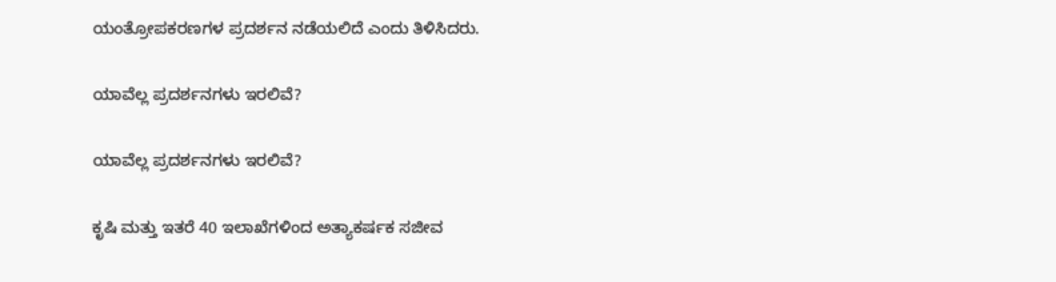ಯಂತ್ರೋಪಕರಣಗಳ ಪ್ರದರ್ಶನ ನಡೆಯಲಿದೆ ಎಂದು ತಿಳಿಸಿದರು.

ಯಾವೆಲ್ಲ ಪ್ರದರ್ಶನಗಳು ಇರಲಿವೆ?

ಯಾವೆಲ್ಲ ಪ್ರದರ್ಶನಗಳು ಇರಲಿವೆ?

ಕೃಷಿ ಮತ್ತು ಇತರೆ 40 ಇಲಾಖೆಗಳಿಂದ ಅತ್ಯಾಕರ್ಷಕ ಸಜೀವ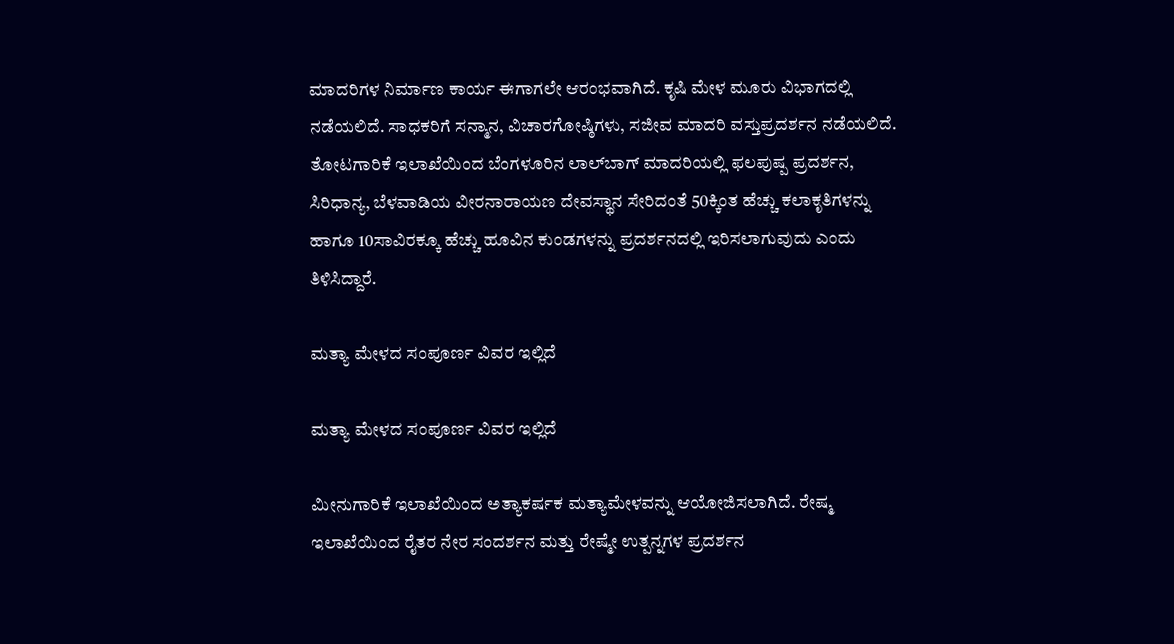ಮಾದರಿಗಳ ನಿರ್ಮಾಣ ಕಾರ್ಯ ಈಗಾಗಲೇ ಆರಂಭವಾಗಿದೆ. ಕೃಷಿ ಮೇಳ ಮೂರು ವಿಭಾಗದಲ್ಲಿ ನಡೆಯಲಿದೆ. ಸಾಧಕರಿಗೆ ಸನ್ಮಾನ, ವಿಚಾರಗೋಷ್ಠಿಗಳು, ಸಜೀವ ಮಾದರಿ ವಸ್ತುಪ್ರದರ್ಶನ ನಡೆಯಲಿದೆ. ತೋಟಗಾರಿಕೆ ಇಲಾಖೆಯಿಂದ ಬೆಂಗಳೂರಿನ ಲಾಲ್‍ಬಾಗ್ ಮಾದರಿಯಲ್ಲಿ ಫಲಪುಷ್ಪ ಪ್ರದರ್ಶನ, ಸಿರಿಧಾನ್ಯ, ಬೆಳವಾಡಿಯ ವೀರನಾರಾಯಣ ದೇವಸ್ಥಾನ ಸೇರಿದಂತೆ 50ಕ್ಕಿಂತ ಹೆಚ್ಚು ಕಲಾಕೃತಿಗಳನ್ನು ಹಾಗೂ 10ಸಾವಿರಕ್ಕೂ ಹೆಚ್ಚು ಹೂವಿನ ಕುಂಡಗಳನ್ನು ಪ್ರದರ್ಶನದಲ್ಲಿ ಇರಿಸಲಾಗುವುದು ಎಂದು ತಿಳಿಸಿದ್ದಾರೆ.

ಮತ್ಯಾ ಮೇಳದ ಸಂಪೂರ್ಣ ವಿವರ ಇಲ್ಲಿದೆ

ಮತ್ಯಾ ಮೇಳದ ಸಂಪೂರ್ಣ ವಿವರ ಇಲ್ಲಿದೆ

ಮೀನುಗಾರಿಕೆ ಇಲಾಖೆಯಿಂದ ಅತ್ಯಾಕರ್ಷಕ ಮತ್ಯಾಮೇಳವನ್ನು ಆಯೋಜಿಸಲಾಗಿದೆ. ರೇಷ್ಮ ಇಲಾಖೆಯಿಂದ ರೈತರ ನೇರ ಸಂದರ್ಶನ ಮತ್ತು ರೇಷ್ಮೇ ಉತ್ಪನ್ನಗಳ ಪ್ರದರ್ಶನ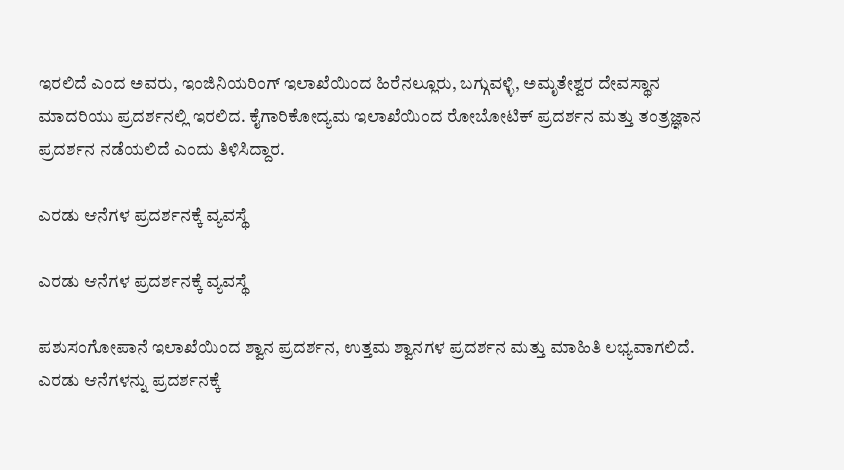ಇರಲಿದೆ ಎಂದ ಅವರು, ಇಂಜಿನಿಯರಿಂಗ್ ಇಲಾಖೆಯಿಂದ ಹಿರೆನಲ್ಲೂರು, ಬಗ್ಗುವಳ್ಳಿ, ಅಮೃತೇಶ್ವರ ದೇವಸ್ಥಾನ ಮಾದರಿಯು ಪ್ರದರ್ಶನಲ್ಲಿ ಇರಲಿದ. ಕೈಗಾರಿಕೋದ್ಯಮ ಇಲಾಖೆಯಿಂದ ರೋಬೋಟಿಕ್ ಪ್ರದರ್ಶನ ಮತ್ತು ತಂತ್ರಜ್ಞಾನ ಪ್ರದರ್ಶನ ನಡೆಯಲಿದೆ ಎಂದು ತಿಳಿಸಿದ್ದಾರ.

ಎರಡು ಆನೆಗಳ ಪ್ರದರ್ಶನಕ್ಕೆ ವ್ಯವಸ್ಥೆ

ಎರಡು ಆನೆಗಳ ಪ್ರದರ್ಶನಕ್ಕೆ ವ್ಯವಸ್ಥೆ

ಪಶುಸಂಗೋಪಾನೆ ಇಲಾಖೆಯಿಂದ ಶ್ವಾನ ಪ್ರದರ್ಶನ, ಉತ್ತಮ ಶ್ವಾನಗಳ ಪ್ರದರ್ಶನ ಮತ್ತು ಮಾಹಿತಿ ಲಭ್ಯವಾಗಲಿದೆ. ಎರಡು ಆನೆಗಳನ್ನು ಪ್ರದರ್ಶನಕ್ಕೆ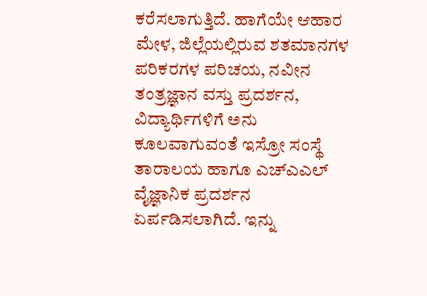ಕರೆಸಲಾಗುತ್ತಿದೆ. ಹಾಗೆಯೇ ಆಹಾರ ಮೇಳ, ಜಿಲ್ಲೆಯಲ್ಲಿರುವ ಶತಮಾನಗಳ ಪರಿಕರಗಳ ಪರಿಚಯ, ನವೀನ ತಂತ್ರಜ್ಞಾನ ವಸ್ತು ಪ್ರದರ್ಶನ, ವಿದ್ಯಾರ್ಥಿಗಳಿಗೆ ಅನು ಕೂಲವಾಗುವಂತೆ ಇಸ್ರೋ ಸಂಸ್ಥೆ ತಾರಾಲಯ ಹಾಗೂ ಎಚ್‍ಎಎಲ್ ವೈಜ್ಞಾನಿಕ ಪ್ರದರ್ಶನ ಏರ್ಪಡಿಸಲಾಗಿದೆ. ಇನ್ನು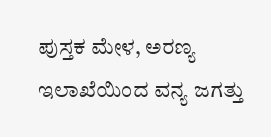ಪುಸ್ತಕ ಮೇಳ, ಅರಣ್ಯ ಇಲಾಖೆಯಿಂದ ವನ್ಯ ಜಗತ್ತು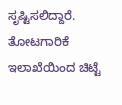ಸೃಷ್ಟಿಸಲಿದ್ದಾರೆ. ತೋಟಗಾರಿಕೆ ಇಲಾಖೆಯಿಂದ ಚಿಟ್ಟೆ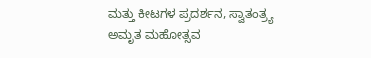ಮತ್ತು ಕೀಟಗಳ ಪ್ರದರ್ಶನ, ಸ್ವಾತಂತ್ರ್ಯ ಅಮೃತ ಮಹೋತ್ಸವ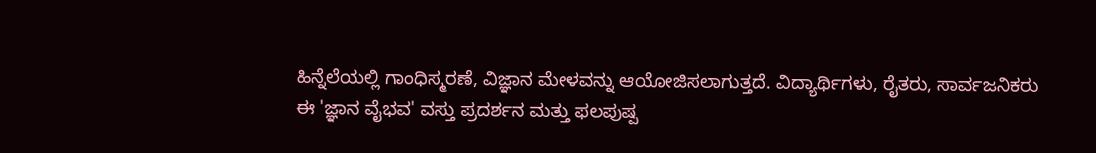ಹಿನ್ನೆಲೆಯಲ್ಲಿ ಗಾಂಧಿಸ್ಮರಣೆ, ವಿಜ್ಞಾನ ಮೇಳವನ್ನು ಆಯೋಜಿಸಲಾಗುತ್ತದೆ. ವಿದ್ಯಾರ್ಥಿಗಳು, ರೈತರು, ಸಾರ್ವಜನಿಕರು ಈ 'ಜ್ಞಾನ ವೈಭವ' ವಸ್ತು ಪ್ರದರ್ಶನ ಮತ್ತು ಫಲಪುಷ್ಪ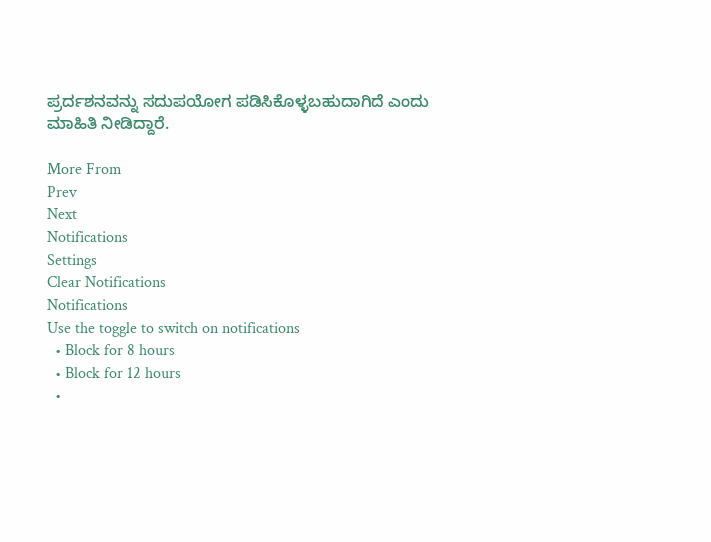ಪ್ರರ್ದಶನವನ್ನು ಸದುಪಯೋಗ ಪಡಿಸಿಕೊಳ್ಳಬಹುದಾಗಿದೆ ಎಂದು ಮಾಹಿತಿ ನೀಡಿದ್ದಾರೆ.

More From
Prev
Next
Notifications
Settings
Clear Notifications
Notifications
Use the toggle to switch on notifications
  • Block for 8 hours
  • Block for 12 hours
  •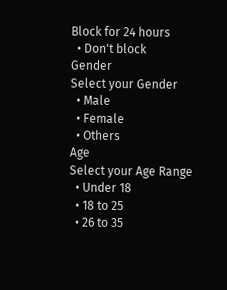Block for 24 hours
  • Don't block
Gender
Select your Gender
  • Male
  • Female
  • Others
Age
Select your Age Range
  • Under 18
  • 18 to 25
  • 26 to 35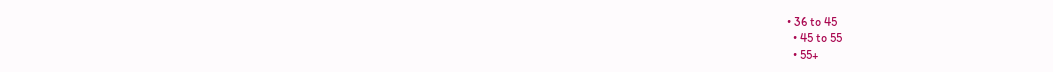• 36 to 45
  • 45 to 55
  • 55+